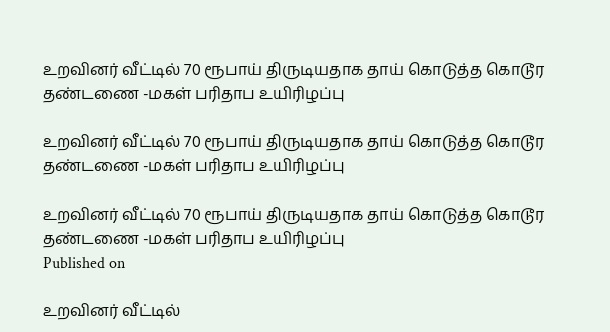உறவினர் வீட்டில் 70 ரூபாய் திருடியதாக தாய் கொடுத்த கொடூர தண்டணை -மகள் பரிதாப உயிரிழப்பு

உறவினர் வீட்டில் 70 ரூபாய் திருடியதாக தாய் கொடுத்த கொடூர தண்டணை -மகள் பரிதாப உயிரிழப்பு

உறவினர் வீட்டில் 70 ரூபாய் திருடியதாக தாய் கொடுத்த கொடூர தண்டணை -மகள் பரிதாப உயிரிழப்பு
Published on

உறவினர் வீட்டில்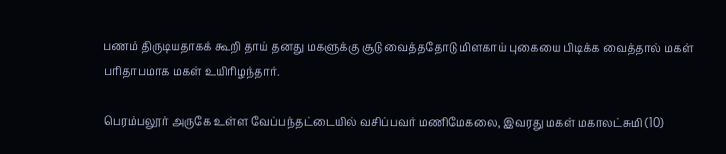பணம் திருடியதாகக் கூறி தாய் தனது மகளுக்கு சூடு வைத்ததோடு மிளகாய் புகையை பிடிக்க வைத்தால் மகள் பரிதாபமாக மகள் உயிரிழந்தார்.

பெரம்பலூர் அருகே உள்ள வேப்பந்தட்டையில் வசிப்பவர் மணிமேகலை, இவரது மகள் மகாலட்சுமி (10)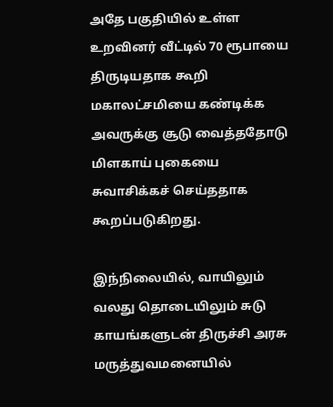அதே பகுதியில் உள்ள உறவினர் வீட்டில் 70 ரூபாயை திருடியதாக கூறி மகாலட்சமியை கண்டிக்க அவருக்கு சூடு வைத்ததோடு மிளகாய் புகையை சுவாசிக்கச் செய்ததாக கூறப்படுகிறது.

இந்நிலையில், வாயிலும் வலது தொடையிலும் சுடு காயங்களுடன் திருச்சி அரசு மருத்துவமனையில்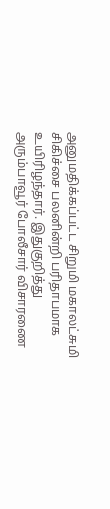அனுமதிக்கப்பட்ட சிறுமி மகாலட்சுமி சிகிச்சை பலனின்றி பரிதாபமாக உயிரிழந்தார். இதுகுறித்து அரும்பாவூர் போலீசார் விசாரணை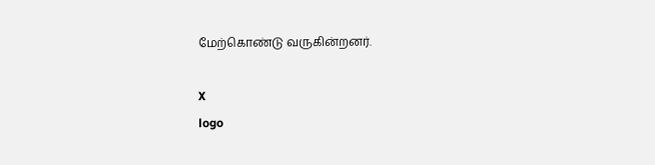மேற்கொண்டு வருகின்றனர்.

X
logo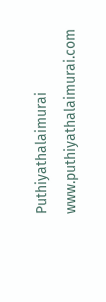Puthiyathalaimurai
www.puthiyathalaimurai.com